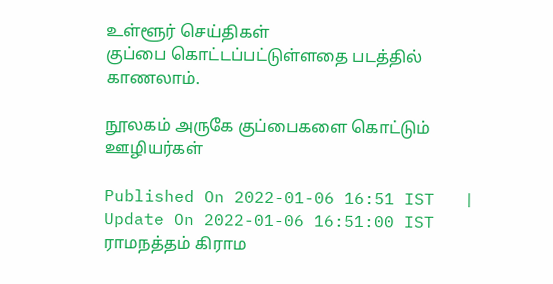உள்ளூர் செய்திகள்
குப்பை கொட்டப்பட்டுள்ளதை படத்தில் காணலாம்.

நூலகம் அருகே குப்பைகளை கொட்டும் ஊழியர்கள்

Published On 2022-01-06 16:51 IST   |   Update On 2022-01-06 16:51:00 IST
ராமநத்தம் கிராம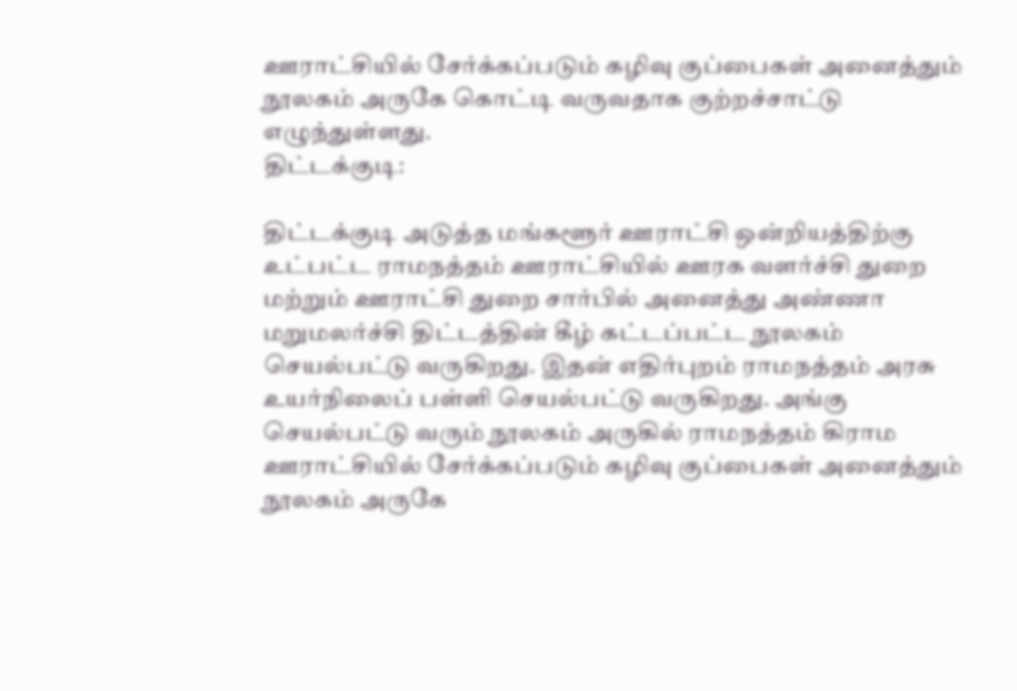ஊராட்சியில் சேர்க்கப்படும் கழிவு குப்பைகள் அனைத்தும் நூலகம் அருகே கொட்டி வருவதாக குற்றச்சாட்டு எழுந்துள்ளது.
திட்டக்குடி:

திட்டக்குடி அடுத்த மங்களூர் ஊராட்சி ஒன்றியத்திற்கு உட்பட்ட ராமநத்தம் ஊராட்சியில் ஊரக வளர்ச்சி துறை மற்றும் ஊராட்சி துறை சார்பில் அனைத்து அண்ணா மறுமலர்ச்சி திட்டத்தின் கீழ் கட்டப்பட்ட நூலகம் செயல்பட்டு வருகிறது. இதன் எதிர்புறம் ராமநத்தம் அரசு உயர்நிலைப் பள்ளி செயல்பட்டு வருகிறது. அங்கு செயல்பட்டு வரும் நூலகம் அருகில் ராமநத்தம் கிராம ஊராட்சியில் சேர்க்கப்படும் கழிவு குப்பைகள் அனைத்தும் நூலகம் அருகே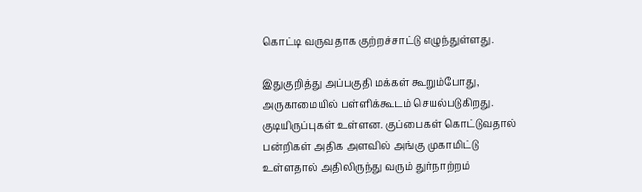கொட்டி வருவதாக குற்றச்சாட்டு எழுந்துள்ளது.

இதுகுறித்து அப்பகுதி மக்கள் கூறும்போது, அருகாமையில் பள்ளிக்கூடம் செயல்படுகிறது. குடியிருப்புகள் உள்ளன. குப்பைகள் கொட்டுவதால் பன்றிகள் அதிக அளவில் அங்கு முகாமிட்டு உள்ளதால் அதிலிருந்து வரும் துர்நாற்றம்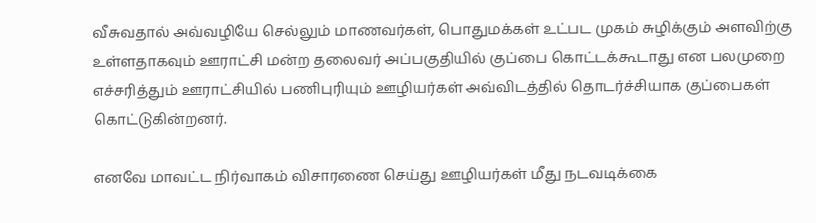வீசுவதால் அவ்வழியே செல்லும் மாணவர்கள், பொதுமக்கள் உட்பட முகம் சுழிக்கும் அளவிற்கு உள்ளதாகவும் ஊராட்சி மன்ற தலைவர் அப்பகுதியில் குப்பை கொட்டக்கூடாது என பலமுறை எச்சரித்தும் ஊராட்சியில் பணிபுரியும் ஊழியர்கள் அவ்விடத்தில் தொடர்ச்சியாக குப்பைகள் கொட்டுகின்றனர்.

எனவே மாவட்ட நிர்வாகம் விசாரணை செய்து ஊழியர்கள் மீது நடவடிக்கை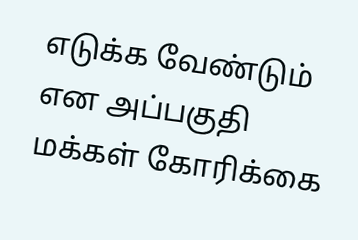எடுக்க வேண்டும் என அப்பகுதி மக்கள் கோரிக்கை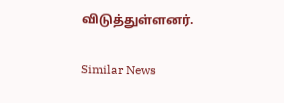விடுத்துள்ளனர்.

Similar News